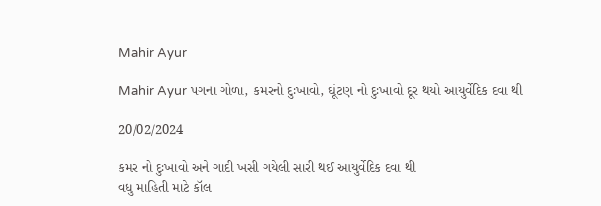Mahir Ayur

Mahir Ayur પગના ગોળા, કમરનો દુઃખાવો, ઘૂંટણ નો દુઃખાવો દૂર થયો આયુર્વેદિક દવા થી

20/02/2024

કમર નો દુઃખાવો અને ગાદી ખસી ગયેલી સારી થઈ આયુર્વેદિક દવા થી
વધુ માહિતી માટે કૉલ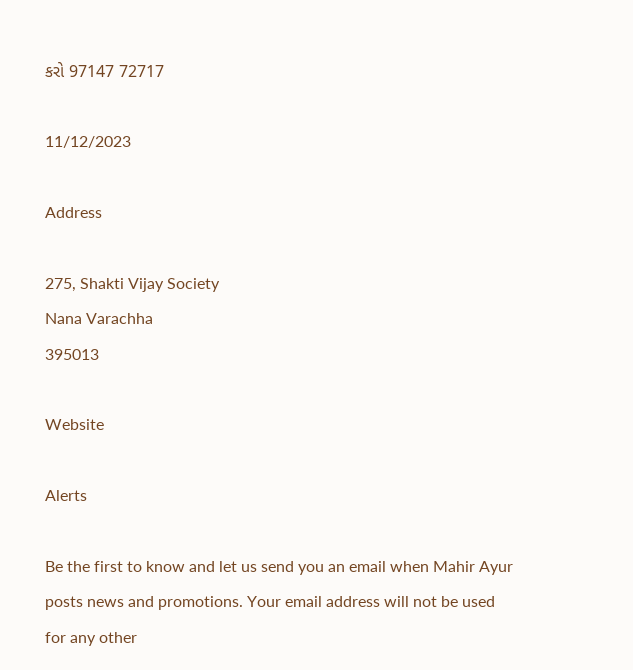કરો 97147 72717

11/12/2023

Address

275, Shakti Vijay Society
Nana Varachha
395013

Website

Alerts

Be the first to know and let us send you an email when Mahir Ayur posts news and promotions. Your email address will not be used for any other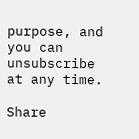purpose, and you can unsubscribe at any time.

Share